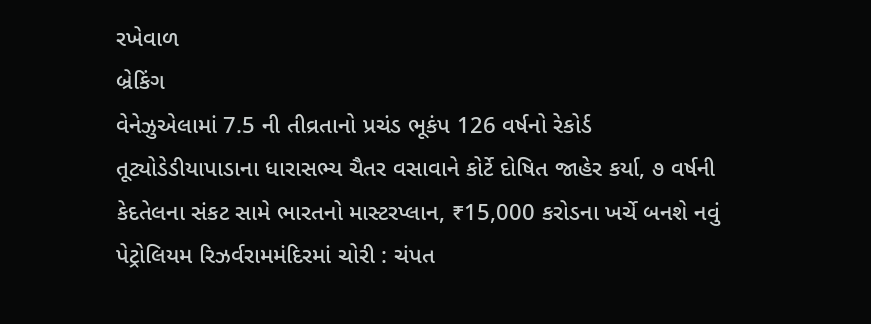રખેવાળ
બ્રેકિંગ
વેનેઝુએલામાં 7.5 ની તીવ્રતાનો પ્રચંડ ભૂકંપ 126 વર્ષનો રેકોર્ડ તૂટ્યોડેડીયાપાડાના ધારાસભ્ય ચૈતર વસાવાને કોર્ટે દોષિત જાહેર કર્યા, ૭ વર્ષની કેદતેલના સંકટ સામે ભારતનો માસ્ટરપ્લાન, ₹15,000 કરોડના ખર્ચે બનશે નવું પેટ્રોલિયમ રિઝર્વરામમંદિરમાં ચોરી : ચંપત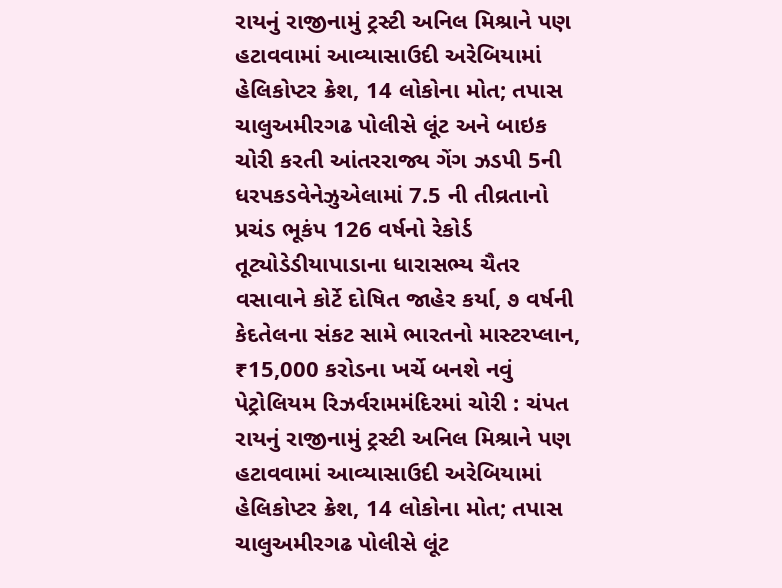રાયનું રાજીનામું ટ્રસ્ટી અનિલ મિશ્રાને પણ હટાવવામાં આવ્યાસાઉદી અરેબિયામાં હેલિકોપ્ટર ક્રેશ, 14 લોકોના મોત; તપાસ ચાલુઅમીરગઢ પોલીસે લૂંટ અને બાઇક ચોરી કરતી આંતરરાજ્ય ગેંગ ઝડપી 5ની ધરપકડવેનેઝુએલામાં 7.5 ની તીવ્રતાનો પ્રચંડ ભૂકંપ 126 વર્ષનો રેકોર્ડ તૂટ્યોડેડીયાપાડાના ધારાસભ્ય ચૈતર વસાવાને કોર્ટે દોષિત જાહેર કર્યા, ૭ વર્ષની કેદતેલના સંકટ સામે ભારતનો માસ્ટરપ્લાન, ₹15,000 કરોડના ખર્ચે બનશે નવું પેટ્રોલિયમ રિઝર્વરામમંદિરમાં ચોરી : ચંપત રાયનું રાજીનામું ટ્રસ્ટી અનિલ મિશ્રાને પણ હટાવવામાં આવ્યાસાઉદી અરેબિયામાં હેલિકોપ્ટર ક્રેશ, 14 લોકોના મોત; તપાસ ચાલુઅમીરગઢ પોલીસે લૂંટ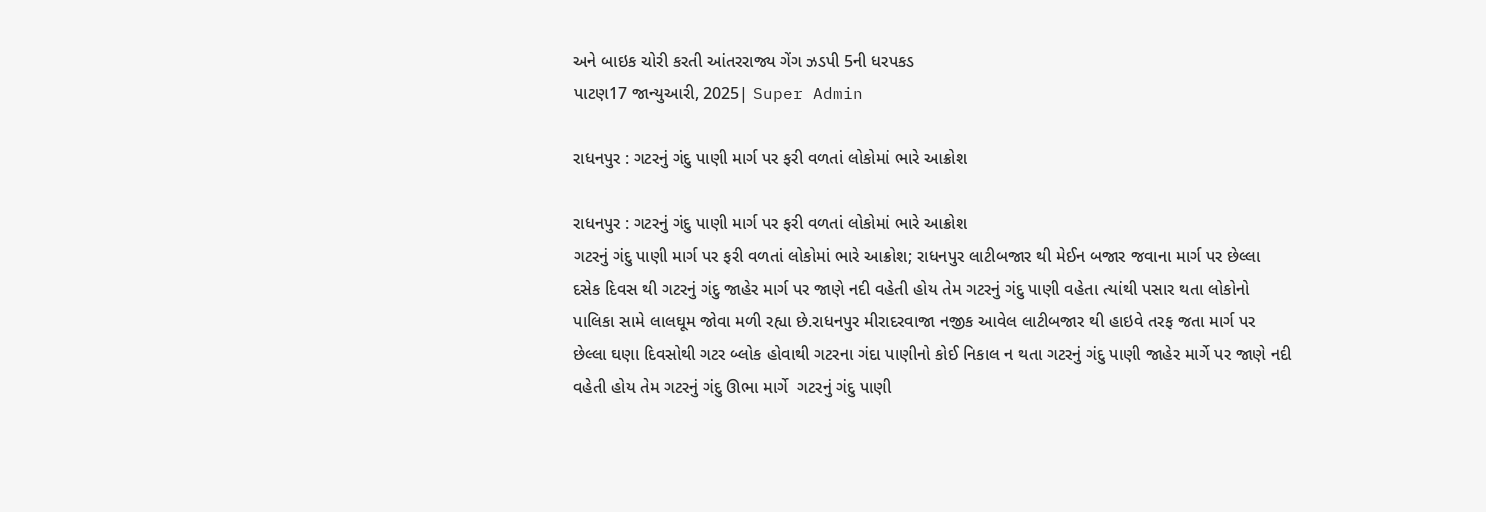અને બાઇક ચોરી કરતી આંતરરાજ્ય ગેંગ ઝડપી 5ની ધરપકડ
પાટણ17 જાન્યુઆરી, 2025| Super Admin

રાધનપુર : ગટરનું ગંદુ પાણી માર્ગ પર ફરી વળતાં લોકોમાં ભારે આક્રોશ

રાધનપુર : ગટરનું ગંદુ પાણી માર્ગ પર ફરી વળતાં લોકોમાં ભારે આક્રોશ
ગટરનું ગંદુ પાણી માર્ગ પર ફરી વળતાં લોકોમાં ભારે આક્રોશ; રાધનપુર લાટીબજાર થી મેઈન બજાર જવાના માર્ગ પર છેલ્લા દસેક દિવસ થી ગટરનું ગંદુ જાહેર માર્ગ પર જાણે નદી વહેતી હોય તેમ ગટરનું ગંદુ પાણી વહેતા ત્યાંથી પસાર થતા લોકોનો પાલિકા સામે લાલઘૂમ જોવા મળી રહ્યા છે.રાધનપુર મીરાદરવાજા નજીક આવેલ લાટીબજાર થી હાઇવે તરફ જતા માર્ગ પર છેલ્લા ઘણા દિવસોથી ગટર બ્લોક હોવાથી ગટરના ગંદા પાણીનો કોઈ નિકાલ ન થતા ગટરનું ગંદુ પાણી જાહેર માર્ગે પર જાણે નદી વહેતી હોય તેમ ગટરનું ગંદુ ઊભા માર્ગે  ગટરનું ગંદુ પાણી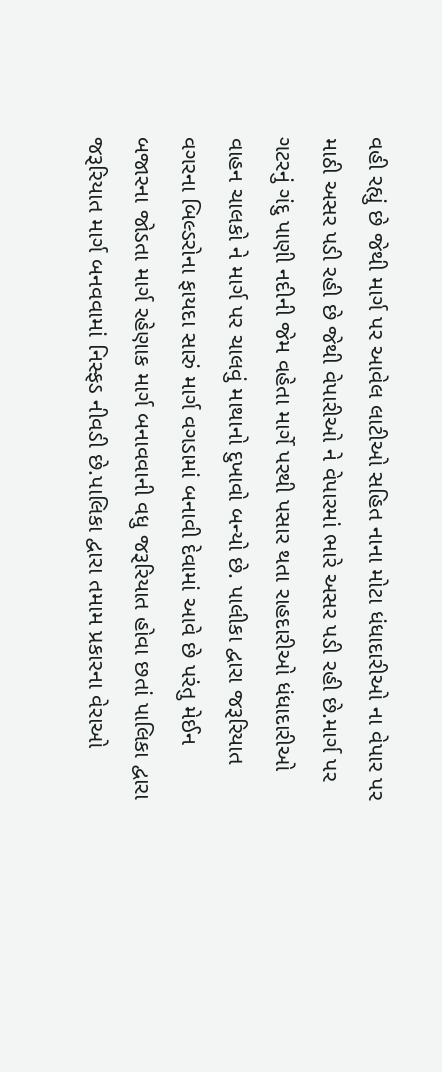વહી રહ્યું છે જેથી માર્ગ પર આવેલ લાટીઓ સહિત નાના મોટા ધંધાદારીઓ ના વેપાર પર માઠી અસર પડી રહી છે જેથી વેપારીઓ ને વેપારમાં ભારે અસર પડી રહી છે.માર્ગ પર ગટરનું ગંદુ પાણી નદીની જેમ વહેતા માર્ગે પરથી પસાર થતા રાહદારીઓ ધંધાદારીઓ વાહન ચાલકો ને માર્ગ પર ચાલવું માથાનો દુખાવો બન્યો છે. પાલીકા દ્વારા જરૂરિયાત વગરના બિલ્ડરોના ફાયદા સારું માર્ગ વગડામાં બનાવી દેવામાં આવે છે પરંતુ મેઈન બજારના જોડતા માર્ગ રહેણાક માર્ગ બનાવવાની વધુ જરૂરિયાત હોવા છતાં પાલિકા દ્વારા જરૂરિયાત માર્ગ બનવવામાં નિસ્ફડ નીવડી છે.પાલિકા દ્વારા તમામ પ્રકારના વેરાઓ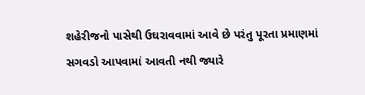શહેરીજનો પાસેથી ઉઘરાવવામાં આવે છે પરંતુ પૂરતા પ્રમાણમાં સગવડો આપવામાં આવતી નથી જ્યારે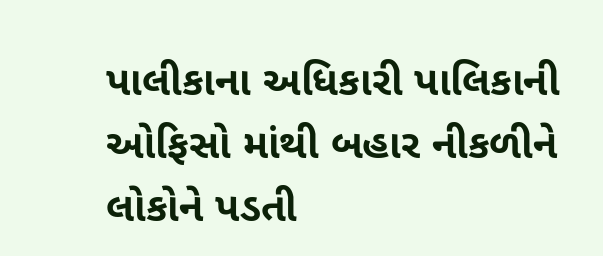પાલીકાના અધિકારી પાલિકાની ઓફિસો માંથી બહાર નીકળીને લોકોને પડતી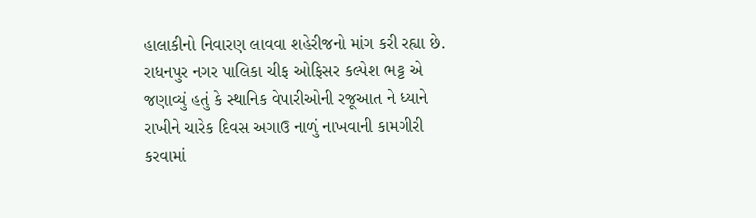હાલાકીનો નિવારણ લાવવા શહેરીજનો માંગ કરી રહ્યા છે. રાધનપુર નગર પાલિકા ચીફ ઓફિસર કલ્પેશ ભટ્ટ એ જણાવ્યું હતું કે સ્થાનિક વેપારીઓની રજૂઆત ને ધ્યાને રાખીને ચારેક દિવસ અગાઉ નાળું નાખવાની કામગીરી કરવામાં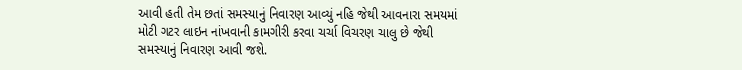આવી હતી તેમ છતાં સમસ્યાનું નિવારણ આવ્યું નહિ જેથી આવનારા સમયમાં મોટી ગટર લાઇન નાંખવાની કામગીરી કરવા ચર્ચા વિચરણ ચાલુ છે જેથી સમસ્યાનું નિવારણ આવી જશે.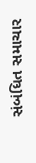સંબંધિત સમાચાર